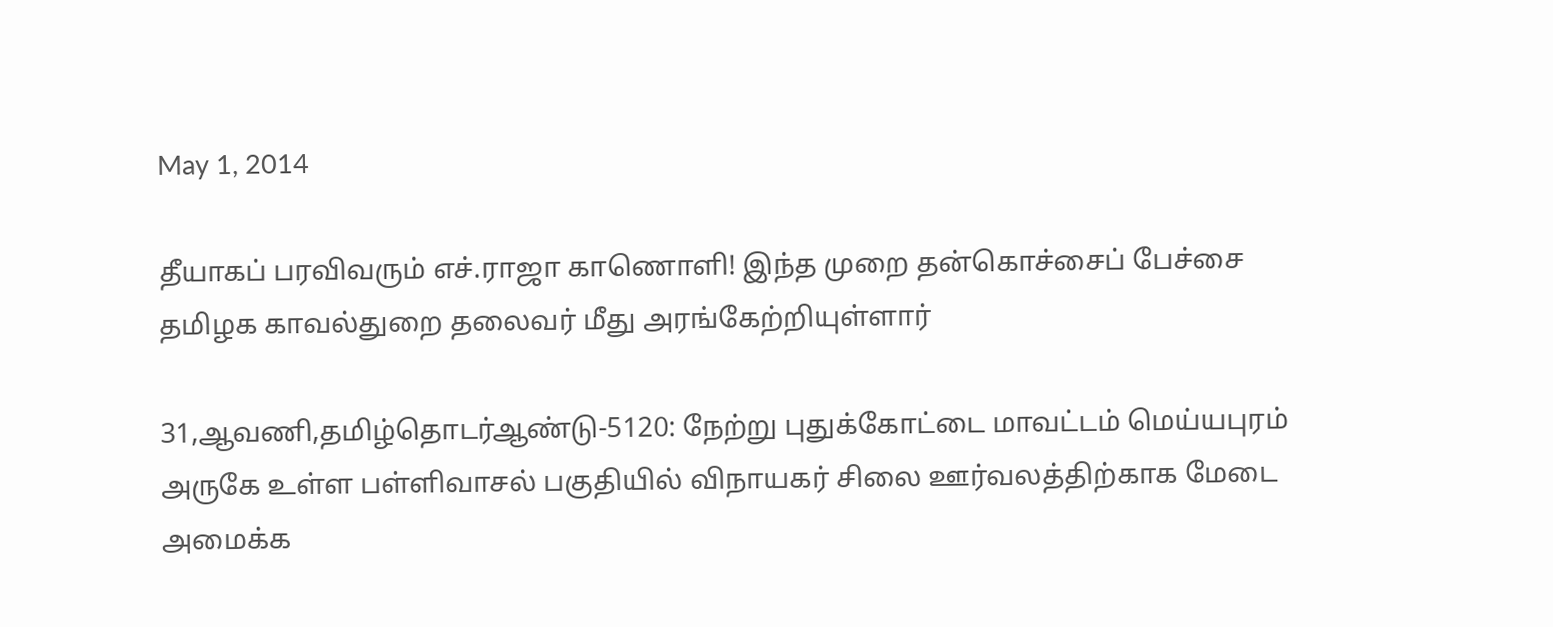May 1, 2014

தீயாகப் பரவிவரும் எச்.ராஜா காணொளி! இந்த முறை தன்கொச்சைப் பேச்சை தமிழக காவல்துறை தலைவர் மீது அரங்கேற்றியுள்ளார்

31,ஆவணி,தமிழ்தொடர்ஆண்டு-5120: நேற்று புதுக்கோட்டை மாவட்டம் மெய்யபுரம் அருகே உள்ள பள்ளிவாசல் பகுதியில் விநாயகர் சிலை ஊர்வலத்திற்காக மேடை அமைக்க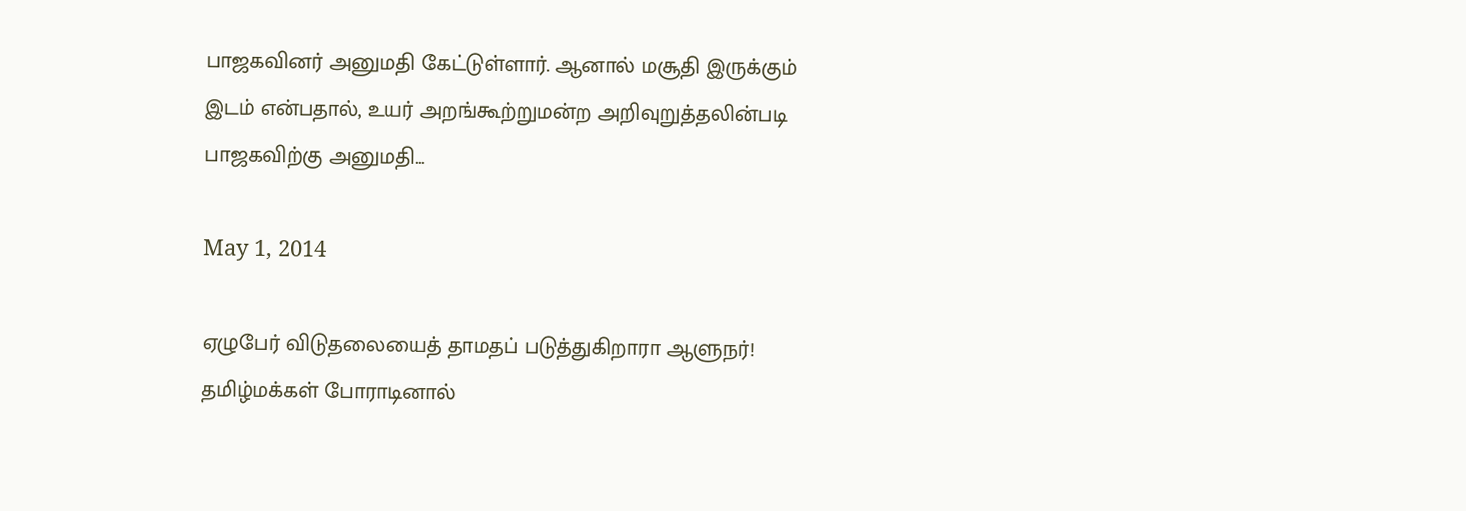பாஜகவினர் அனுமதி கேட்டுள்ளார். ஆனால் மசூதி இருக்கும் இடம் என்பதால், உயர் அறங்கூற்றுமன்ற அறிவுறுத்தலின்படி பாஜகவிற்கு அனுமதி...

May 1, 2014

ஏழுபேர் விடுதலையைத் தாமதப் படுத்துகிறாரா ஆளுநர்! தமிழ்மக்கள் போராடினால்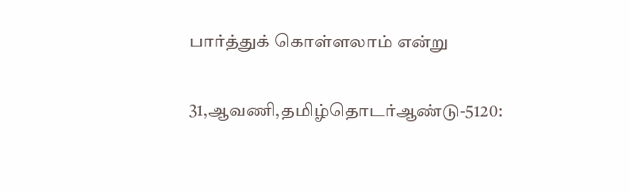பார்த்துக் கொள்ளலாம் என்று

31,ஆவணி,தமிழ்தொடர்ஆண்டு-5120: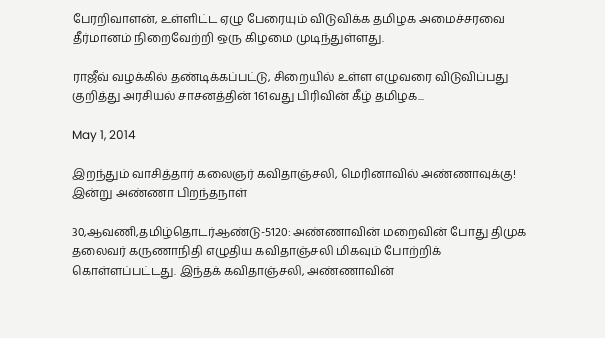பேரறிவாளன், உள்ளிட்ட ஏழு பேரையும் விடுவிக்க தமிழக அமைச்சரவை தீர்மானம் நிறைவேற்றி ஒரு கிழமை முடிந்துள்ளது.

ராஜீவ் வழக்கில் தண்டிக்கப்பட்டு, சிறையில் உள்ள எழுவரை விடுவிப்பது குறித்து அரசியல் சாசனத்தின் 161வது பிரிவின் கீழ் தமிழக...

May 1, 2014

இறந்தும் வாசித்தார் கலைஞர் கவிதாஞ்சலி, மெரினாவில் அண்ணாவுக்கு! இன்று அண்ணா பிறந்தநாள்

30,ஆவணி,தமிழ்தொடர்ஆண்டு-5120: அண்ணாவின் மறைவின் போது திமுக தலைவர் கருணாநிதி எழுதிய கவிதாஞ்சலி மிகவும் போற்றிக் கொள்ளப்பட்டது. இந்தக் கவிதாஞ்சலி, அண்ணாவின்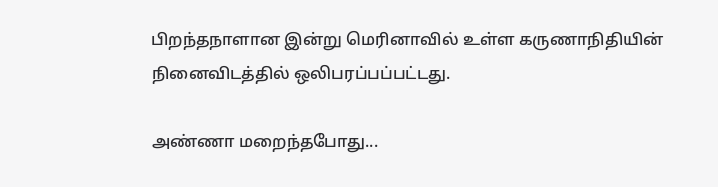பிறந்தநாளான இன்று மெரினாவில் உள்ள கருணாநிதியின் நினைவிடத்தில் ஒலிபரப்பப்பட்டது.

அண்ணா மறைந்தபோது...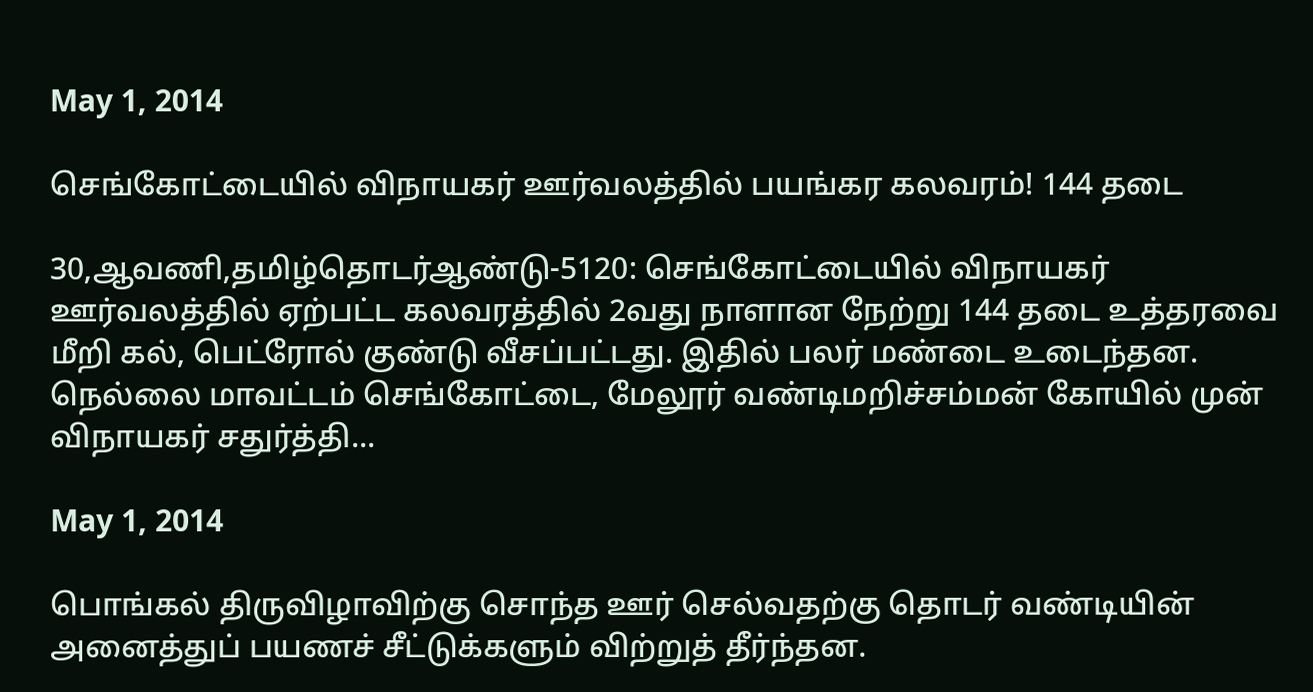May 1, 2014

செங்கோட்டையில் விநாயகர் ஊர்வலத்தில் பயங்கர கலவரம்! 144 தடை

30,ஆவணி,தமிழ்தொடர்ஆண்டு-5120: செங்கோட்டையில் விநாயகர் ஊர்வலத்தில் ஏற்பட்ட கலவரத்தில் 2வது நாளான நேற்று 144 தடை உத்தரவை மீறி கல், பெட்ரோல் குண்டு வீசப்பட்டது. இதில் பலர் மண்டை உடைந்தன. நெல்லை மாவட்டம் செங்கோட்டை, மேலூர் வண்டிமறிச்சம்மன் கோயில் முன் விநாயகர் சதுர்த்தி...

May 1, 2014

பொங்கல் திருவிழாவிற்கு சொந்த ஊர் செல்வதற்கு தொடர் வண்டியின் அனைத்துப் பயணச் சீட்டுக்களும் விற்றுத் தீர்ந்தன.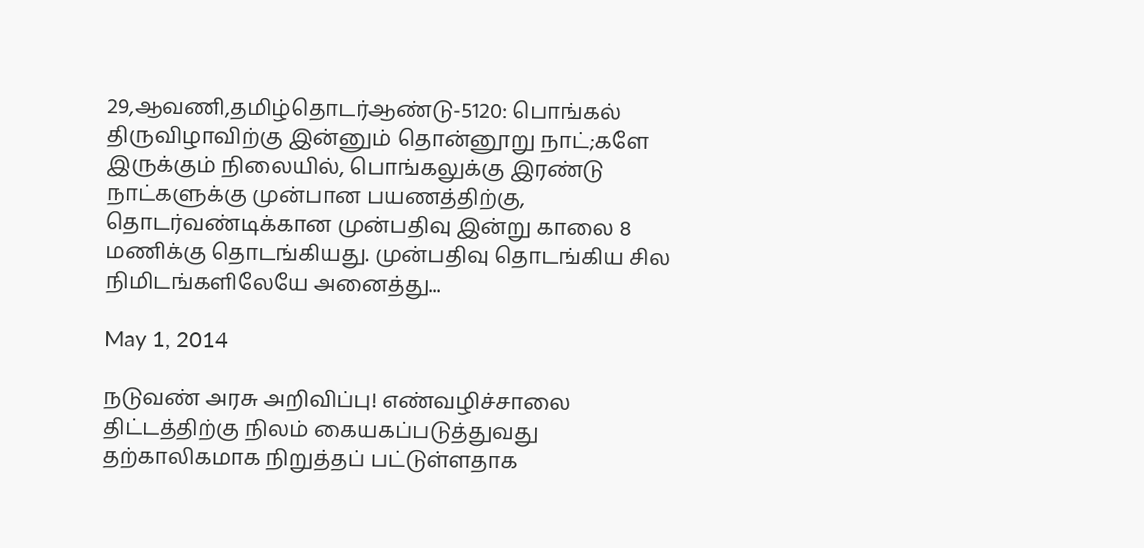29,ஆவணி,தமிழ்தொடர்ஆண்டு-5120: பொங்கல் திருவிழாவிற்கு இன்னும் தொன்னூறு நாட்;களே இருக்கும் நிலையில், பொங்கலுக்கு இரண்டு நாட்களுக்கு முன்பான பயணத்திற்கு, தொடர்வண்டிக்கான முன்பதிவு இன்று காலை 8 மணிக்கு தொடங்கியது. முன்பதிவு தொடங்கிய சில நிமிடங்களிலேயே அனைத்து...

May 1, 2014

நடுவண் அரசு அறிவிப்பு! எண்வழிச்சாலை திட்டத்திற்கு நிலம் கையகப்படுத்துவது தற்காலிகமாக நிறுத்தப் பட்டுள்ளதாக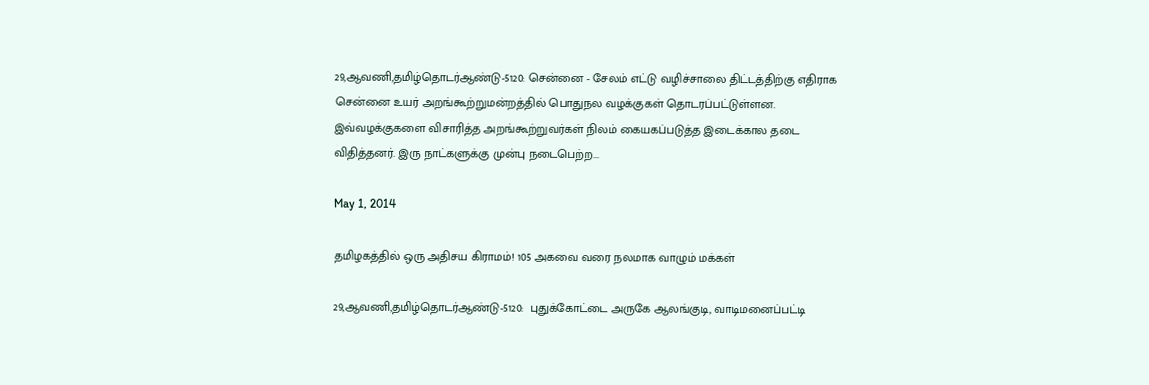29,ஆவணி,தமிழ்தொடர்ஆண்டு-5120: சென்னை - சேலம் எட்டு வழிச்சாலை திட்டத்திற்கு எதிராக சென்னை உயர் அறங்கூற்றுமன்றத்தில் பொதுநல வழக்குகள் தொடரப்பட்டுள்ளன. இவ்வழக்குகளை விசாரித்த அறங்கூற்றுவர்கள் நிலம் கையகப்படுத்த இடைக்கால தடை விதித்தனர். இரு நாட்களுக்கு முன்பு நடைபெற்ற...

May 1, 2014

தமிழகத்தில் ஒரு அதிசய கிராமம்! 105 அகவை வரை நலமாக வாழும் மக்கள்

29,ஆவணி,தமிழ்தொடர்ஆண்டு-5120:  புதுக்கோட்டை அருகே ஆலங்குடி, வாடிமனைப்பட்டி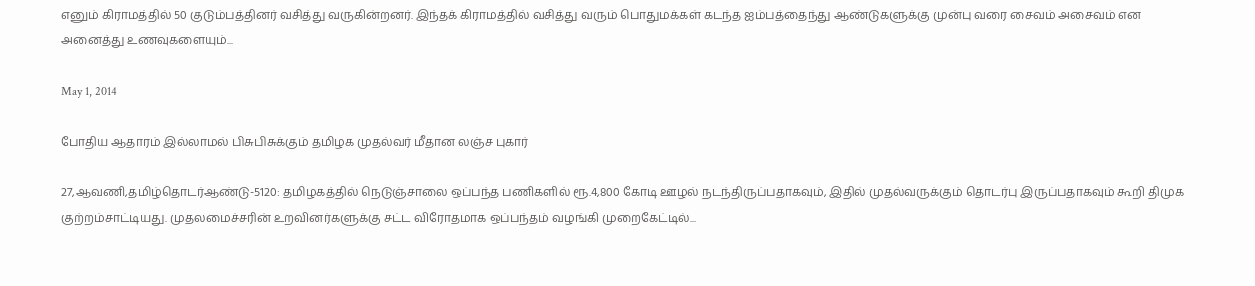எனும் கிராமத்தில் 50 குடும்பத்தினர் வசித்து வருகின்றனர். இந்தக் கிராமத்தில் வசித்து வரும் பொதுமக்கள் கடந்த ஐம்பத்தைந்து ஆண்டுகளுக்கு முன்பு வரை சைவம் அசைவம் என அனைத்து உணவுகளையும்...

May 1, 2014

போதிய ஆதாரம் இல்லாமல் பிசுபிசுக்கும் தமிழக முதல்வர் மீதான லஞ்ச புகார்

27,ஆவணி,தமிழ்தொடர்ஆண்டு-5120: தமிழகத்தில் நெடுஞ்சாலை ஒப்பந்த பணிகளில் ரூ.4,800 கோடி ஊழல் நடந்திருப்பதாகவும், இதில் முதல்வருக்கும் தொடர்பு இருப்பதாகவும் கூறி திமுக குற்றம்சாட்டியது. முதலமைச்சரின் உறவினர்களுக்கு சட்ட விரோதமாக ஒப்பந்தம் வழங்கி முறைகேட்டில்...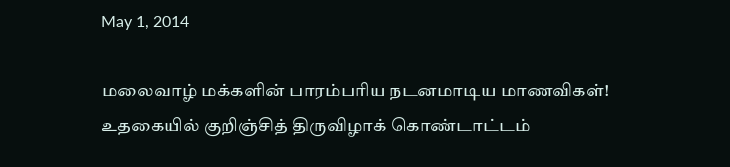May 1, 2014

மலைவாழ் மக்களின் பாரம்பரிய நடனமாடிய மாணவிகள்! உதகையில் குறிஞ்சித் திருவிழாக் கொண்டாட்டம்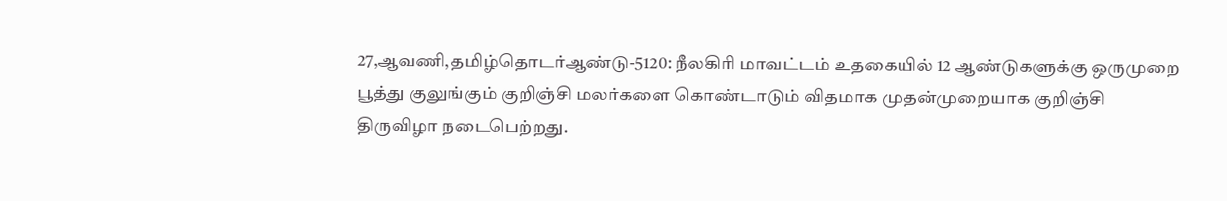27,ஆவணி,தமிழ்தொடர்ஆண்டு-5120: நீலகிரி மாவட்டம் உதகையில் 12 ஆண்டுகளுக்கு ஒருமுறை பூத்து குலுங்கும் குறிஞ்சி மலர்களை கொண்டாடும் விதமாக முதன்முறையாக குறிஞ்சி திருவிழா நடைபெற்றது.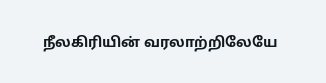நீலகிரியின் வரலாற்றிலேயே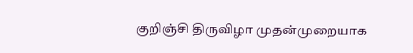குறிஞ்சி திருவிழா முதன்முறையாக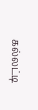கல்லட்டி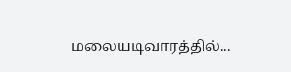மலையடிவாரத்தில்...